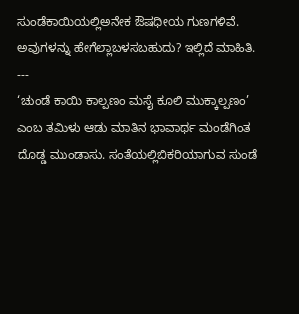ಸುಂಡೆಕಾಯಿಯಲ್ಲಿಅನೇಕ ಔಷಧೀಯ ಗುಣಗಳಿವೆ. ಅವುಗಳನ್ನು ಹೇಗೆಲ್ಲಾಬಳಸಬಹುದು? ಇಲ್ಲಿದೆ ಮಾಹಿತಿ.
---
‘ಚುಂಡೆ ಕಾಯಿ ಕಾಲ್ಪಣಂ ಮಸೈ ಕೂಲಿ ಮುಕ್ಕಾಲ್ಪಣಂ’ ಎಂಬ ತಮಿಳು ಆಡು ಮಾತಿನ ಭಾವಾರ್ಥ ಮಂಡೆಗಿಂತ ದೊಡ್ಡ ಮುಂಡಾಸು. ಸಂತೆಯಲ್ಲಿಬಿಕರಿಯಾಗುವ ಸುಂಡೆ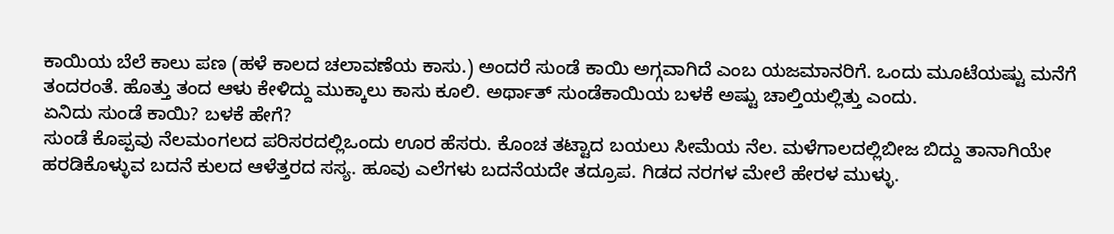ಕಾಯಿಯ ಬೆಲೆ ಕಾಲು ಪಣ (ಹಳೆ ಕಾಲದ ಚಲಾವಣೆಯ ಕಾಸು.) ಅಂದರೆ ಸುಂಡೆ ಕಾಯಿ ಅಗ್ಗವಾಗಿದೆ ಎಂಬ ಯಜಮಾನರಿಗೆ. ಒಂದು ಮೂಟೆಯಷ್ಟು ಮನೆಗೆ ತಂದರಂತೆ. ಹೊತ್ತು ತಂದ ಆಳು ಕೇಳಿದ್ದು ಮುಕ್ಕಾಲು ಕಾಸು ಕೂಲಿ. ಅರ್ಥಾತ್ ಸುಂಡೆಕಾಯಿಯ ಬಳಕೆ ಅಷ್ಟು ಚಾಲ್ತಿಯಲ್ಲಿತ್ತು ಎಂದು.
ಏನಿದು ಸುಂಡೆ ಕಾಯಿ? ಬಳಕೆ ಹೇಗೆ?
ಸುಂಡೆ ಕೊಪ್ಪವು ನೆಲಮಂಗಲದ ಪರಿಸರದಲ್ಲಿಒಂದು ಊರ ಹೆಸರು. ಕೊಂಚ ತಟ್ಟಾದ ಬಯಲು ಸೀಮೆಯ ನೆಲ. ಮಳೆಗಾಲದಲ್ಲಿಬೀಜ ಬಿದ್ದು ತಾನಾಗಿಯೇ ಹರಡಿಕೊಳ್ಳುವ ಬದನೆ ಕುಲದ ಆಳೆತ್ತರದ ಸಸ್ಯ. ಹೂವು ಎಲೆಗಳು ಬದನೆಯದೇ ತದ್ರೂಪ. ಗಿಡದ ನರಗಳ ಮೇಲೆ ಹೇರಳ ಮುಳ್ಳು.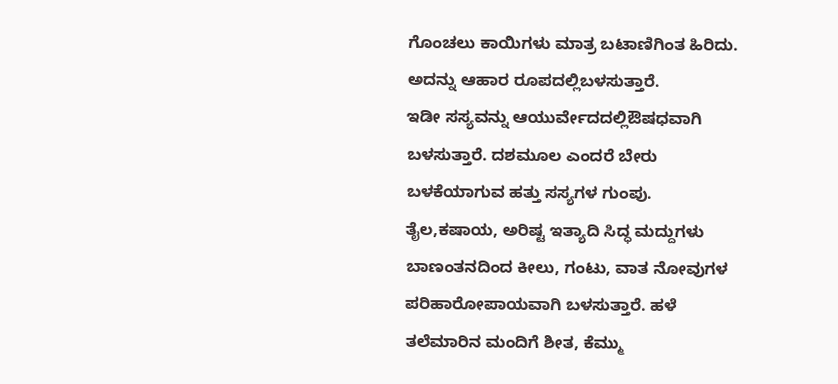ಗೊಂಚಲು ಕಾಯಿಗಳು ಮಾತ್ರ ಬಟಾಣಿಗಿಂತ ಹಿರಿದು. ಅದನ್ನು ಆಹಾರ ರೂಪದಲ್ಲಿಬಳಸುತ್ತಾರೆ.
ಇಡೀ ಸಸ್ಯವನ್ನು ಆಯುರ್ವೇದದಲ್ಲಿಔಷಧವಾಗಿ ಬಳಸುತ್ತಾರೆ. ದಶಮೂಲ ಎಂದರೆ ಬೇರು ಬಳಕೆಯಾಗುವ ಹತ್ತು ಸಸ್ಯಗಳ ಗುಂಪು. ತೈಲ,ಕಷಾಯ, ಅರಿಷ್ಟ ಇತ್ಯಾದಿ ಸಿದ್ಧ ಮದ್ದುಗಳು ಬಾಣಂತನದಿಂದ ಕೀಲು, ಗಂಟು, ವಾತ ನೋವುಗಳ ಪರಿಹಾರೋಪಾಯವಾಗಿ ಬಳಸುತ್ತಾರೆ. ಹಳೆ ತಲೆಮಾರಿನ ಮಂದಿಗೆ ಶೀತ, ಕೆಮ್ಮು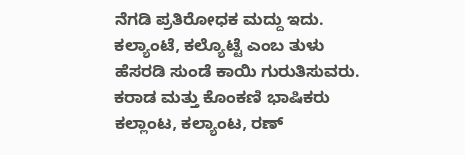ನೆಗಡಿ ಪ್ರತಿರೋಧಕ ಮದ್ದು ಇದು.
ಕಲ್ಯಾಂಟೆ, ಕಲ್ಯೊಟ್ಟೆ ಎಂಬ ತುಳು ಹೆಸರಡಿ ಸುಂಡೆ ಕಾಯಿ ಗುರುತಿಸುವರು. ಕರಾಡ ಮತ್ತು ಕೊಂಕಣಿ ಭಾಷಿಕರು ಕಲ್ಲಾಂಟ, ಕಲ್ಯಾಂಟ, ರಣ್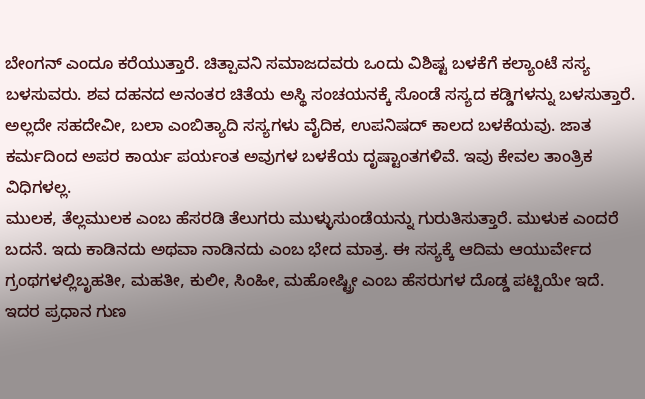ಬೇಂಗನ್ ಎಂದೂ ಕರೆಯುತ್ತಾರೆ. ಚಿತ್ಪಾವನಿ ಸಮಾಜದವರು ಒಂದು ವಿಶಿಷ್ಟ ಬಳಕೆಗೆ ಕಲ್ಯಾಂಟೆ ಸಸ್ಯ ಬಳಸುವರು. ಶವ ದಹನದ ಅನಂತರ ಚಿತೆಯ ಅಸ್ಥಿ ಸಂಚಯನಕ್ಕೆ ಸೊಂಡೆ ಸಸ್ಯದ ಕಡ್ಡಿಗಳನ್ನು ಬಳಸುತ್ತಾರೆ. ಅಲ್ಲದೇ ಸಹದೇವೀ, ಬಲಾ ಎಂಬಿತ್ಯಾದಿ ಸಸ್ಯಗಳು ವೈದಿಕ, ಉಪನಿಷದ್ ಕಾಲದ ಬಳಕೆಯವು. ಜಾತ ಕರ್ಮದಿಂದ ಅಪರ ಕಾರ್ಯ ಪರ್ಯಂತ ಅವುಗಳ ಬಳಕೆಯ ದೃಷ್ಟಾಂತಗಳಿವೆ. ಇವು ಕೇವಲ ತಾಂತ್ರಿಕ ವಿಧಿಗಳಲ್ಲ.
ಮುಲಕ, ತೆಲ್ಲಮುಲಕ ಎಂಬ ಹೆಸರಡಿ ತೆಲುಗರು ಮುಳ್ಳುಸುಂಡೆಯನ್ನು ಗುರುತಿಸುತ್ತಾರೆ. ಮುಳುಕ ಎಂದರೆ ಬದನೆ. ಇದು ಕಾಡಿನದು ಅಥವಾ ನಾಡಿನದು ಎಂಬ ಭೇದ ಮಾತ್ರ. ಈ ಸಸ್ಯಕ್ಕೆ ಆದಿಮ ಆಯುರ್ವೇದ ಗ್ರಂಥಗಳಲ್ಲಿಬೃಹತೀ, ಮಹತೀ, ಕುಲೀ, ಸಿಂಹೀ, ಮಹೋಷ್ಟ್ರೀ ಎಂಬ ಹೆಸರುಗಳ ದೊಡ್ಡ ಪಟ್ಟಿಯೇ ಇದೆ.
ಇದರ ಪ್ರಧಾನ ಗುಣ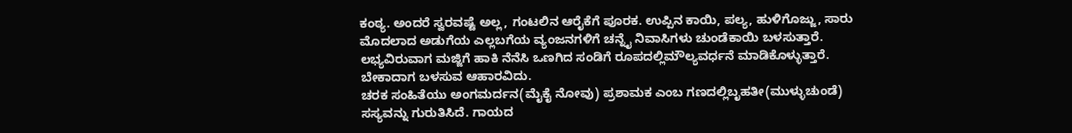ಕಂಠ್ಯ. ಅಂದರೆ ಸ್ವರವಷ್ಟೆ ಅಲ್ಲ, ಗಂಟಲಿನ ಆರೈಕೆಗೆ ಪೂರಕ. ಉಪ್ಪಿನ ಕಾಯಿ, ಪಲ್ಯ, ಹುಳಿಗೊಜ್ಜು, ಸಾರು ಮೊದಲಾದ ಅಡುಗೆಯ ಎಲ್ಲಬಗೆಯ ವ್ಯಂಜನಗಳಿಗೆ ಚನ್ನೈ ನಿವಾಸಿಗಳು ಚುಂಡೆಕಾಯಿ ಬಳಸುತ್ತಾರೆ. ಲಭ್ಯವಿರುವಾಗ ಮಜ್ಜಿಗೆ ಹಾಕಿ ನೆನೆಸಿ ಒಣಗಿದ ಸಂಡಿಗೆ ರೂಪದಲ್ಲಿಮೌಲ್ಯವರ್ಧನೆ ಮಾಡಿಕೊಳ್ಳುತ್ತಾರೆ. ಬೇಕಾದಾಗ ಬಳಸುವ ಆಹಾರವಿದು.
ಚರಕ ಸಂಹಿತೆಯು ಅಂಗಮರ್ದನ(ಮೈಕೈ ನೋವು) ಪ್ರಶಾಮಕ ಎಂಬ ಗಣದಲ್ಲಿಬೃಹತೀ(ಮುಳ್ಳುಚುಂಡೆ) ಸಸ್ಯವನ್ನು ಗುರುತಿಸಿದೆ. ಗಾಯದ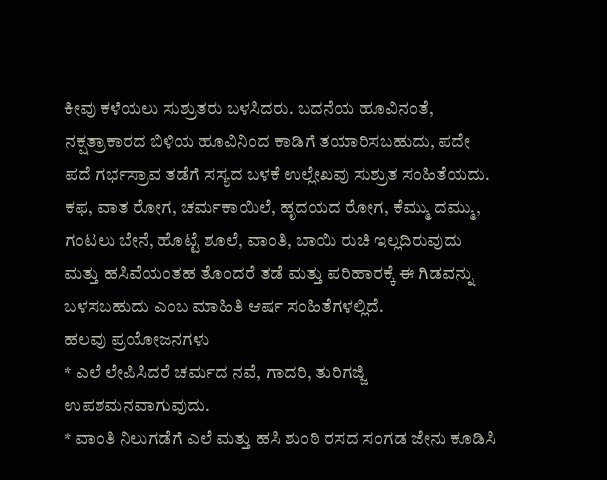ಕೀವು ಕಳೆಯಲು ಸುಶ್ರುತರು ಬಳಸಿದರು. ಬದನೆಯ ಹೂವಿನಂತೆ, ನಕ್ಷತ್ರಾಕಾರದ ಬಿಳಿಯ ಹೂವಿನಿಂದ ಕಾಡಿಗೆ ತಯಾರಿಸಬಹುದು, ಪದೇ ಪದೆ ಗರ್ಭಸ್ರಾವ ತಡೆಗೆ ಸಸ್ಯದ ಬಳಕೆ ಉಲ್ಲೇಖವು ಸುಶ್ರುತ ಸಂಹಿತೆಯದು. ಕಫ, ವಾತ ರೋಗ, ಚರ್ಮಕಾಯಿಲೆ, ಹೃದಯದ ರೋಗ, ಕೆಮ್ಮು ದಮ್ಮು, ಗಂಟಲು ಬೇನೆ, ಹೊಟ್ಟೆ ಶೂಲೆ, ವಾಂತಿ, ಬಾಯಿ ರುಚಿ ಇಲ್ಲದಿರುವುದು ಮತ್ತು ಹಸಿವೆಯಂತಹ ತೊಂದರೆ ತಡೆ ಮತ್ತು ಪರಿಹಾರಕ್ಕೆ ಈ ಗಿಡವನ್ನು ಬಳಸಬಹುದು ಎಂಬ ಮಾಹಿತಿ ಆರ್ಷ ಸಂಹಿತೆಗಳಲ್ಲಿದೆ.
ಹಲವು ಪ್ರಯೋಜನಗಳು
* ಎಲೆ ಲೇಪಿಸಿದರೆ ಚರ್ಮದ ನವೆ, ಗಾದರಿ, ತುರಿಗಜ್ಜಿ ಉಪಶಮನವಾಗುವುದು.
* ವಾಂತಿ ನಿಲುಗಡೆಗೆ ಎಲೆ ಮತ್ತು ಹಸಿ ಶುಂಠಿ ರಸದ ಸಂಗಡ ಜೇನು ಕೂಡಿಸಿ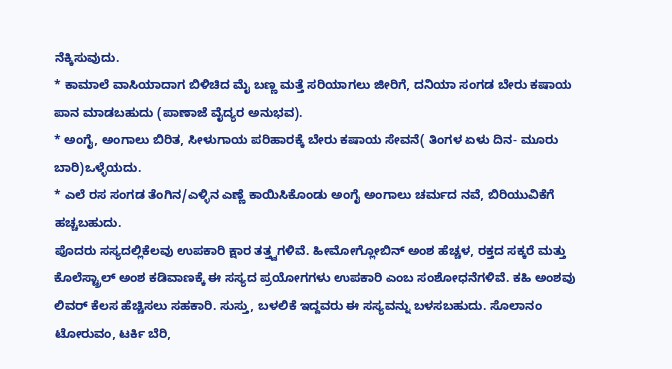ನೆಕ್ಕಿಸುವುದು.
* ಕಾಮಾಲೆ ವಾಸಿಯಾದಾಗ ಬಿಳಿಚಿದ ಮೈ ಬಣ್ಣ ಮತ್ತೆ ಸರಿಯಾಗಲು ಜೀರಿಗೆ, ದನಿಯಾ ಸಂಗಡ ಬೇರು ಕಷಾಯ ಪಾನ ಮಾಡಬಹುದು (ಪಾಣಾಜೆ ವೈದ್ಯರ ಅನುಭವ).
* ಅಂಗೈ, ಅಂಗಾಲು ಬಿರಿತ, ಸೀಳುಗಾಯ ಪರಿಹಾರಕ್ಕೆ ಬೇರು ಕಷಾಯ ಸೇವನೆ( ತಿಂಗಳ ಏಳು ದಿನ- ಮೂರು ಬಾರಿ)ಒಳ್ಳೆಯದು.
* ಎಲೆ ರಸ ಸಂಗಡ ತೆಂಗಿನ/ಎಳ್ಳಿನ ಎಣ್ಣೆ ಕಾಯಿಸಿಕೊಂಡು ಅಂಗೈ ಅಂಗಾಲು ಚರ್ಮದ ನವೆ, ಬಿರಿಯುವಿಕೆಗೆ ಹಚ್ಚಬಹುದು.
ಪೊದರು ಸಸ್ಯದಲ್ಲಿಕೆಲವು ಉಪಕಾರಿ ಕ್ಷಾರ ತತ್ತ್ವಗಳಿವೆ. ಹೀಮೋಗ್ಲೋಬಿನ್ ಅಂಶ ಹೆಚ್ಚಳ, ರಕ್ತದ ಸಕ್ಕರೆ ಮತ್ತು ಕೊಲೆಸ್ಟ್ರಾಲ್ ಅಂಶ ಕಡಿವಾಣಕ್ಕೆ ಈ ಸಸ್ಯದ ಪ್ರಯೋಗಗಳು ಉಪಕಾರಿ ಎಂಬ ಸಂಶೋಧನೆಗಳಿವೆ. ಕಹಿ ಅಂಶವು ಲಿವರ್ ಕೆಲಸ ಹೆಚ್ಚಿಸಲು ಸಹಕಾರಿ. ಸುಸ್ತು, ಬಳಲಿಕೆ ಇದ್ದವರು ಈ ಸಸ್ಯವನ್ನು ಬಳಸಬಹುದು. ಸೊಲಾನಂ ಟೋರುವಂ, ಟರ್ಕಿ ಬೆರಿ,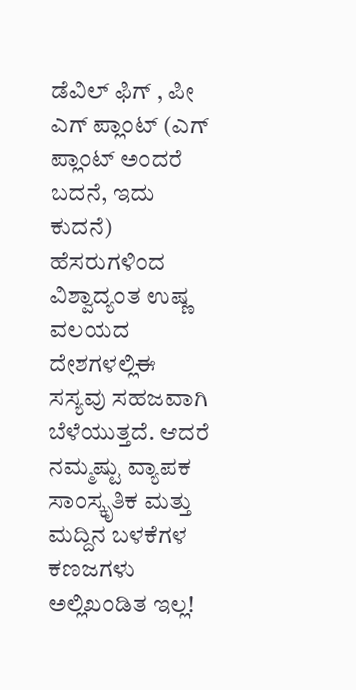ಡೆವಿಲ್ ಫಿಗ್ , ಪೀ ಎಗ್ ಪ್ಲಾಂಟ್ (ಎಗ್ ಪ್ಲಾಂಟ್ ಅಂದರೆ ಬದನೆ, ಇದು ಕುದನೆ) ಹೆಸರುಗಳಿಂದ ವಿಶ್ವಾದ್ಯಂತ ಉಷ್ಣ ವಲಯದ ದೇಶಗಳಲ್ಲಿಈ ಸಸ್ಯವು ಸಹಜವಾಗಿ ಬೆಳೆಯುತ್ತದೆ. ಆದರೆ ನಮ್ಮಷ್ಟು ವ್ಯಾಪಕ ಸಾಂಸ್ಕೃತಿಕ ಮತ್ತು ಮದ್ದಿನ ಬಳಕೆಗಳ ಕಣಜಗಳು ಅಲ್ಲಿಖಂಡಿತ ಇಲ್ಲ!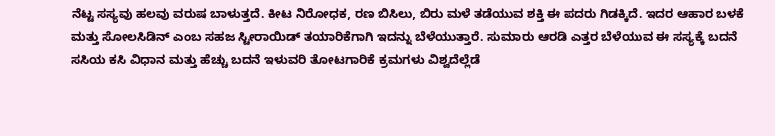ನೆಟ್ಟ ಸಸ್ಯವು ಹಲವು ವರುಷ ಬಾಳುತ್ತದೆ. ಕೀಟ ನಿರೋಧಕ, ರಣ ಬಿಸಿಲು, ಬಿರು ಮಳೆ ತಡೆಯುವ ಶಕ್ತಿ ಈ ಪದರು ಗಿಡಕ್ಕಿದೆ. ಇದರ ಆಹಾರ ಬಳಕೆ ಮತ್ತು ಸೋಲಸಿಡಿನ್ ಎಂಬ ಸಹಜ ಸ್ಟೀರಾಯಿಡ್ ತಯಾರಿಕೆಗಾಗಿ ಇದನ್ನು ಬೆಳೆಯುತ್ತಾರೆ. ಸುಮಾರು ಆರಡಿ ಎತ್ತರ ಬೆಳೆಯುವ ಈ ಸಸ್ಯಕ್ಕೆ ಬದನೆ ಸಸಿಯ ಕಸಿ ವಿಧಾನ ಮತ್ತು ಹೆಚ್ಚು ಬದನೆ ಇಳುವರಿ ತೋಟಗಾರಿಕೆ ಕ್ರಮಗಳು ವಿಶ್ವದೆಲ್ಲೆಡೆ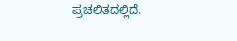ಪ್ರಚಲಿತದಲ್ಲಿದೆ.